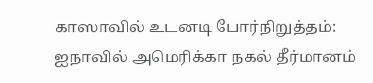காஸாவில் உடனடி போர்நிறுத்தம்: ஐநாவில் அமெரிக்கா நகல் தீர்மானம்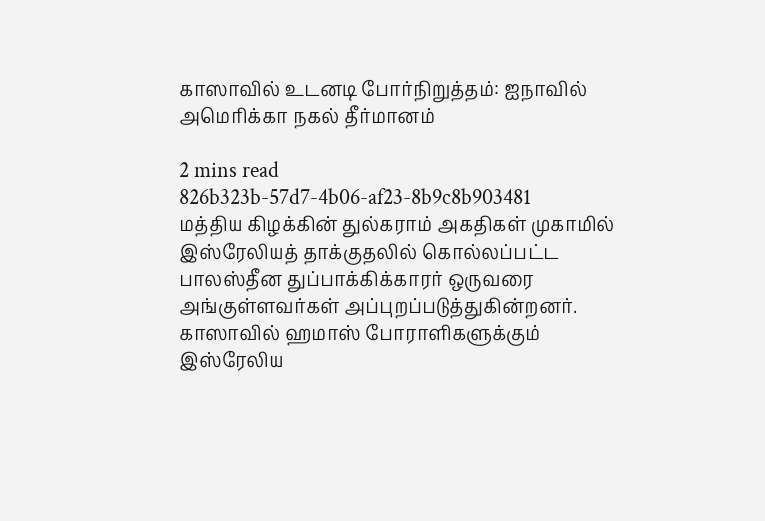காஸாவில் உடனடி போர்நிறுத்தம்: ஐநாவில் அமெரிக்கா நகல் தீர்மானம்

2 mins read
826b323b-57d7-4b06-af23-8b9c8b903481
மத்திய கிழக்கின் துல்கராம் அகதிகள் முகாமில் இஸ்ரேலியத் தாக்குதலில் கொல்லப்பட்ட பாலஸ்தீன துப்பாக்கிக்காரர் ஒருவரை அங்குள்ளவர்கள் அப்புறப்படுத்துகின்றனர். காஸாவில் ஹமாஸ் போராளிகளுக்கும் இஸ்ரேலிய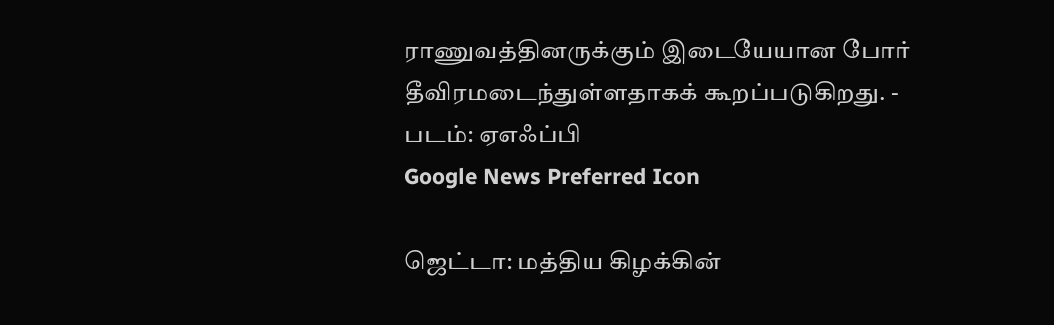ராணுவத்தினருக்கும் இடையேயான போர் தீவிரமடைந்துள்ளதாகக் கூறப்படுகிறது. - படம்: ஏஎஃப்பி
Google News Preferred Icon

ஜெட்டா: மத்திய கிழக்கின்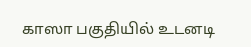காஸா பகுதியில் உடனடி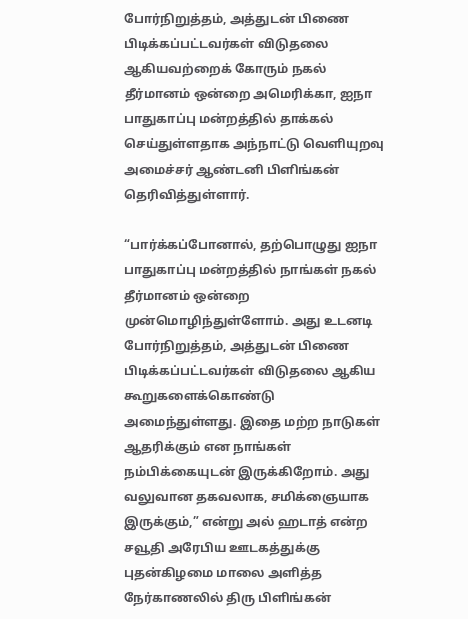போர்நிறுத்தம், அத்துடன் பிணை பிடிக்கப்பட்டவர்கள் விடுதலை ஆகியவற்றைக் கோரும் நகல் தீர்மானம் ஒன்றை அமெரிக்கா, ஐநா பாதுகாப்பு மன்றத்தில் தாக்கல் செய்துள்ளதாக அந்நாட்டு வெளியுறவு அமைச்சர் ஆண்டனி பிளிங்கன் தெரிவித்துள்ளார்.

“பார்க்கப்போனால், தற்பொழுது ஐநா பாதுகாப்பு மன்றத்தில் நாங்கள் நகல் தீர்மானம் ஒன்றை முன்மொழிந்துள்ளோம். அது உடனடி போர்நிறுத்தம், அத்துடன் பிணை பிடிக்கப்பட்டவர்கள் விடுதலை ஆகிய கூறுகளைக்கொண்டு அமைந்துள்ளது. இதை மற்ற நாடுகள் ஆதரிக்கும் என நாங்கள் நம்பிக்கையுடன் இருக்கிறோம். அது வலுவான தகவலாக, சமிக்ஞையாக இருக்கும்,” என்று அல் ஹடாத் என்ற சவூதி அரேபிய ஊடகத்துக்கு புதன்கிழமை மாலை அளித்த நேர்காணலில் திரு பிளிங்கன்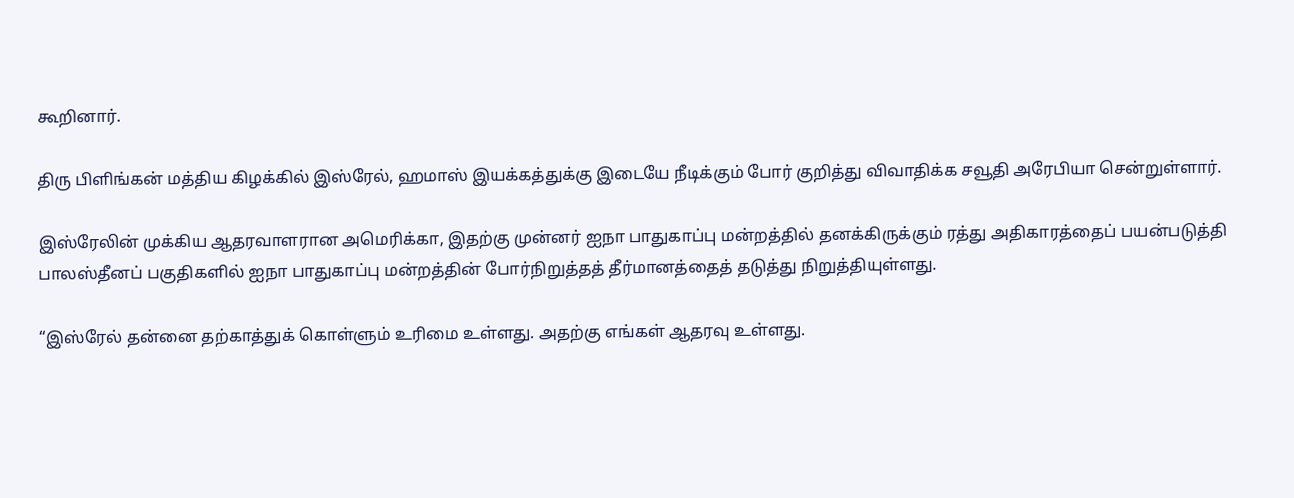கூறினார்.

திரு பிளிங்கன் மத்திய கிழக்கில் இஸ்ரேல், ஹமாஸ் இயக்கத்துக்கு இடையே நீடிக்கும் போர் குறித்து விவாதிக்க சவூதி அரேபியா சென்றுள்ளார்.

இஸ்ரேலின் முக்கிய ஆதரவாளரான அமெரிக்கா, இதற்கு முன்னர் ஐநா பாதுகாப்பு மன்றத்தில் தனக்கிருக்கும் ரத்து அதிகாரத்தைப் பயன்படுத்தி பாலஸ்தீனப் பகுதிகளில் ஐநா பாதுகாப்பு மன்றத்தின் போர்நிறுத்தத் தீர்மானத்தைத் தடுத்து நிறுத்தியுள்ளது.

“இஸ்ரேல் தன்னை தற்காத்துக் கொள்ளும் உரிமை உள்ளது. அதற்கு எங்கள் ஆதரவு உள்ளது.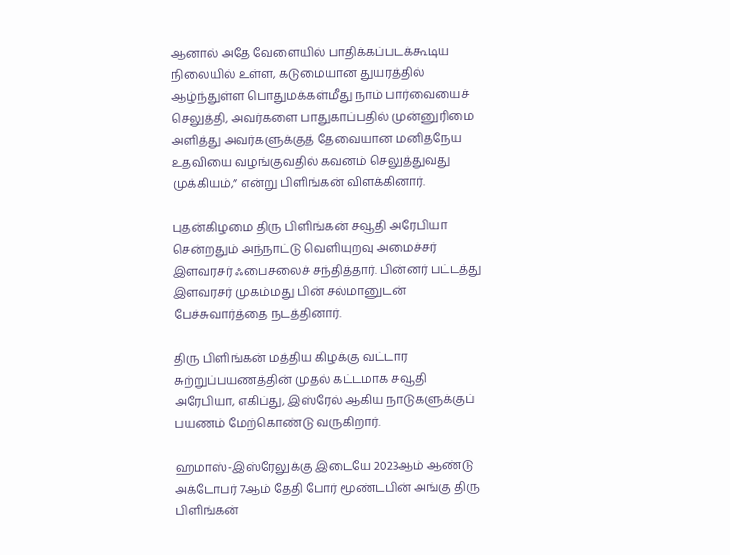ஆனால் அதே வேளையில் பாதிக்கப்படக்கூடிய நிலையில் உள்ள, கடுமையான துயரத்தில் ஆழ்ந்துள்ள பொதுமக்கள்மீது நாம் பார்வையைச் செலுத்தி, அவர்களை பாதுகாப்பதில் முன்னுரிமை அளித்து அவர்களுக்குத் தேவையான மனிதநேய உதவியை வழங்குவதில் கவனம் செலுத்துவது முக்கியம்,” என்று பிளிங்கன் விளக்கினார்.

புதன்கிழமை திரு பிளிங்கன் சவூதி அரேபியா சென்றதும் அந்நாட்டு வெளியுறவு அமைச்சர் இளவரசர் ஃபைசலைச் சந்தித்தார். பின்னர் பட்டத்து இளவரசர் முகம்மது பின் சல்மானுடன் பேச்சுவார்த்தை நடத்தினார்.

திரு பிளிங்கன் மத்திய கிழக்கு வட்டார சுற்றுப்பயணத்தின் முதல் கட்டமாக சவூதி அரேபியா, எகிப்து, இஸ்ரேல் ஆகிய நாடுகளுக்குப் பயணம் மேற்கொண்டு வருகிறார்.

ஹமாஸ்-இஸ்ரேலுக்கு இடையே 2023ஆம் ஆண்டு அக்டோபர் 7ஆம் தேதி போர் மூண்டபின் அங்கு திரு பிளிங்கன்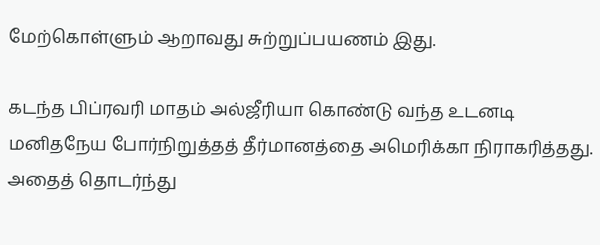மேற்கொள்ளும் ஆறாவது சுற்றுப்பயணம் இது.

கடந்த பிப்ரவரி மாதம் அல்ஜீரியா கொண்டு வந்த உடனடி மனிதநேய போர்நிறுத்தத் தீர்மானத்தை அமெரிக்கா நிராகரித்தது. அதைத் தொடர்ந்து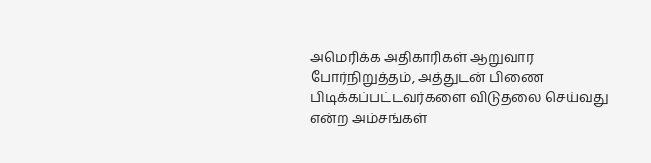அமெரிக்க அதிகாரிகள் ஆறுவார போர்நிறுத்தம், அத்துடன் பிணை பிடிக்கப்பட்டவர்களை விடுதலை செய்வது என்ற அம்சங்கள்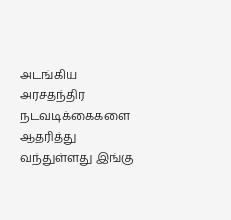அடங்கிய அரசதந்திர நடவடிக்கைகளை ஆதரித்து வந்துள்ளது இங்கு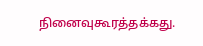நினைவுகூரத்தக்கது.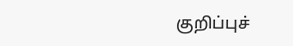குறிப்புச்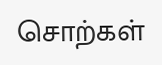சொற்கள்